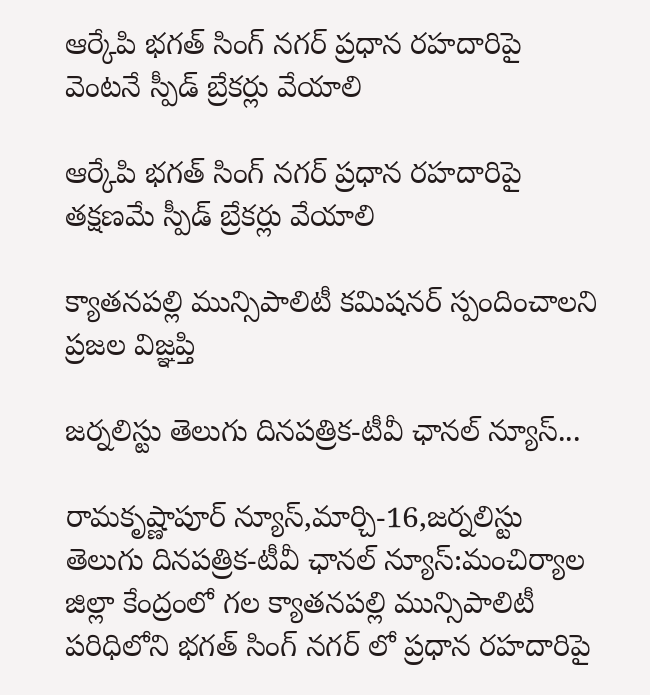ఆర్కేపి భగత్ సింగ్ నగర్ ప్రధాన రహదారిపై వెంటనే స్పీడ్ బ్రేకర్లు వేయాలి

ఆర్కేపి భగత్ సింగ్ నగర్ ప్రధాన రహదారిపై తక్షణమే స్పీడ్ బ్రేకర్లు వేయాలి

క్యాతనపల్లి మున్సిపాలిటీ కమిషనర్ స్పందించాలని ప్రజల విజ్ఞప్తి

జర్నలిస్టు తెలుగు దినపత్రిక-టీవీ ఛానల్ న్యూస్...

రామకృష్ణాపూర్ న్యూస్,మార్చి-16,జర్నలిస్టు తెలుగు దినపత్రిక-టీవీ ఛానల్ న్యూస్:మంచిర్యాల జిల్లా కేంద్రంలో గల క్యాతనపల్లి మున్సిపాలిటీ పరిధిలోని భగత్ సింగ్ నగర్ లో ప్రధాన రహదారిపై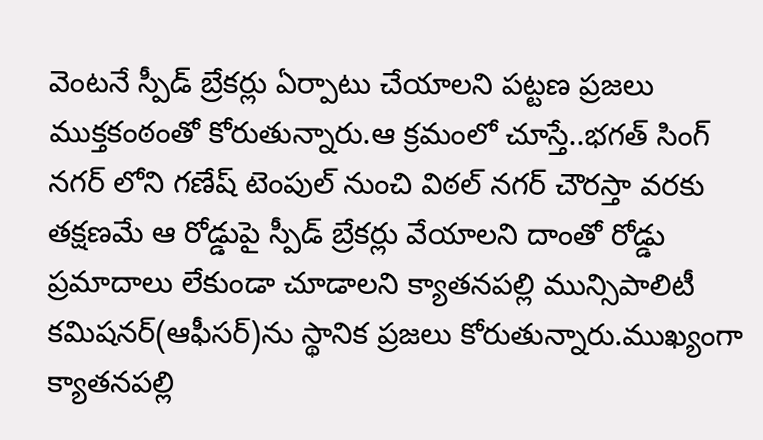వెంటనే స్పీడ్ బ్రేకర్లు ఏర్పాటు చేయాలని పట్టణ ప్రజలు ముక్తకంఠంతో కోరుతున్నారు.ఆ క్రమంలో చూస్తే..భగత్ సింగ్ నగర్ లోని గణేష్ టెంపుల్ నుంచి విఠల్ నగర్ చౌరస్తా వరకు తక్షణమే ఆ రోడ్డుపై స్పీడ్ బ్రేకర్లు వేయాలని దాంతో రోడ్డు ప్రమాదాలు లేకుండా చూడాలని క్యాతనపల్లి మున్సిపాలిటీ కమిషనర్(ఆఫీసర్)ను స్థానిక ప్రజలు కోరుతున్నారు.ముఖ్యంగా క్యాతనపల్లి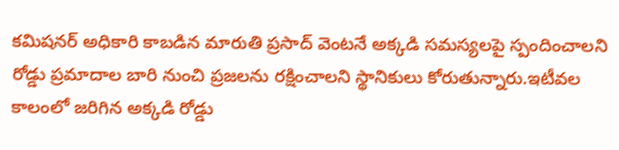కమిషనర్ అధికారి కాబడిన మారుతి ప్రసాద్ వెంటనే అక్కడి సమస్యలపై స్పందించాలని రోడ్డు ప్రమాదాల బారి నుంచి ప్రజలను రక్షించాలని స్థానికులు కోరుతున్నారు.ఇటీవల కాలంలో జరిగిన అక్కడి రోడ్డు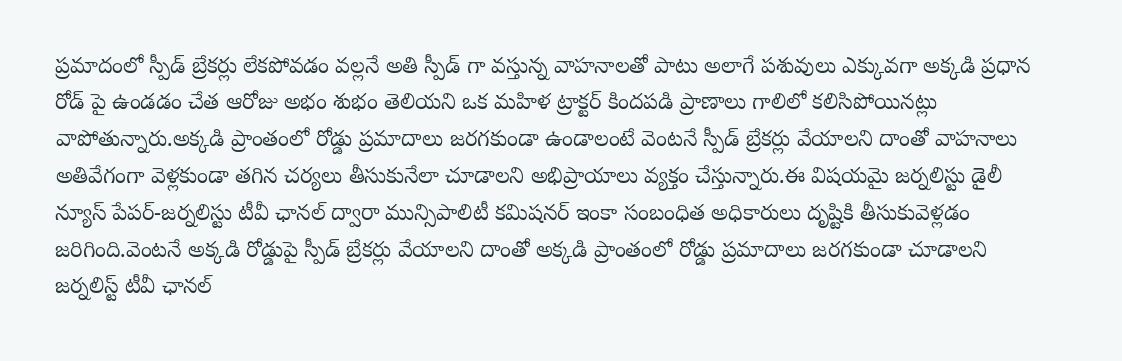ప్రమాదంలో స్పీడ్ బ్రేకర్లు లేకపోవడం వల్లనే అతి స్పీడ్ గా వస్తున్న వాహనాలతో పాటు అలాగే పశువులు ఎక్కువగా అక్కడి ప్రధాన రోడ్ పై ఉండడం చేత ఆరోజు అభం శుభం తెలియని ఒక మహిళ ట్రాక్టర్ కిందపడి ప్రాణాలు గాలిలో కలిసిపోయినట్లు వాపోతున్నారు.అక్కడి ప్రాంతంలో రోడ్డు ప్రమాదాలు జరగకుండా ఉండాలంటే వెంటనే స్పీడ్ బ్రేకర్లు వేయాలని దాంతో వాహనాలు అతివేగంగా వెళ్లకుండా తగిన చర్యలు తీసుకునేలా చూడాలని అభిప్రాయాలు వ్యక్తం చేస్తున్నారు.ఈ విషయమై జర్నలిస్టు డైలీ న్యూస్ పేపర్-జర్నలిస్టు టీవీ ఛానల్ ద్వారా మున్సిపాలిటీ కమిషనర్ ఇంకా సంబంధిత అధికారులు దృష్టికి తీసుకువెళ్లడం జరిగింది.వెంటనే అక్కడి రోడ్డుపై స్పీడ్ బ్రేకర్లు వేయాలని దాంతో అక్కడి ప్రాంతంలో రోడ్డు ప్రమాదాలు జరగకుండా చూడాలని జర్నలిస్ట్ టీవీ ఛానల్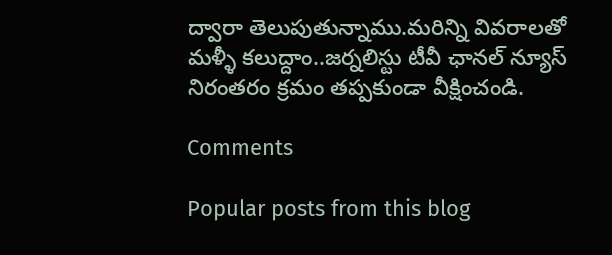ద్వారా తెలుపుతున్నాము.మరిన్ని వివరాలతో మళ్ళీ కలుద్దాం..జర్నలిస్టు టీవీ ఛానల్ న్యూస్ నిరంతరం క్రమం తప్పకుండా వీక్షించండి.

Comments

Popular posts from this blog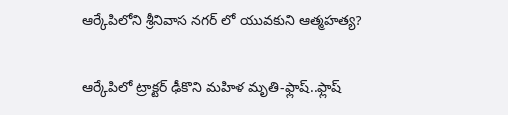ఆర్కేపిలోని శ్రీనివాస నగర్ లో యువకుని ఆత్మహత్య?

ఆర్కేపిలో ట్రాక్టర్ ఢీకొని మహిళ మృతి-ఫ్లాష్..ఫ్లాష్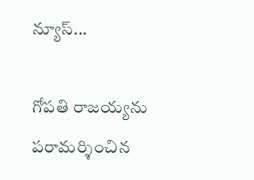న్యూస్...

గోపతి రాజయ్యను పరామర్శించిన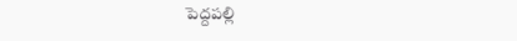పెద్దపల్లి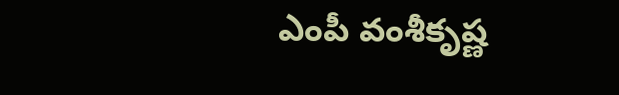ఎంపీ వంశీకృష్ణ